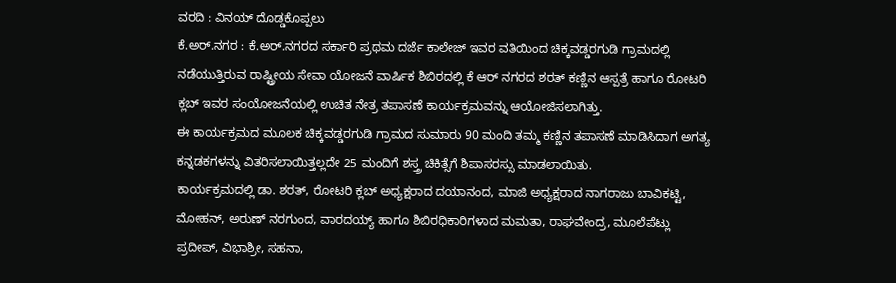ವರದಿ : ವಿನಯ್ ದೊಡ್ಡಕೊಪ್ಪಲು
ಕೆ.ಅರ್.ನಗರ : ಕೆ.ಅರ್.ನಗರದ ಸರ್ಕಾರಿ ಪ್ರಥಮ ದರ್ಜೆ ಕಾಲೇಜ್ ಇವರ ವತಿಯಿಂದ ಚಿಕ್ಕವಡ್ಡರಗುಡಿ ಗ್ರಾಮದಲ್ಲಿ ನಡೆಯುತ್ತಿರುವ ರಾಷ್ಟ್ರೀಯ ಸೇವಾ ಯೋಜನೆ ವಾರ್ಷಿಕ ಶಿಬಿರದಲ್ಲಿ ಕೆ ಆರ್ ನಗರದ ಶರತ್ ಕಣ್ಣಿನ ಆಸ್ಪತ್ರೆ ಹಾಗೂ ರೋಟರಿ ಕ್ಲಬ್ ಇವರ ಸಂಯೋಜನೆಯಲ್ಲಿ ಉಚಿತ ನೇತ್ರ ತಪಾಸಣೆ ಕಾರ್ಯಕ್ರಮವನ್ನು ಆಯೋಜಿಸಲಾಗಿತ್ತು.
ಈ ಕಾರ್ಯಕ್ರಮದ ಮೂಲಕ ಚಿಕ್ಕವಡ್ಡರಗುಡಿ ಗ್ರಾಮದ ಸುಮಾರು 90 ಮಂದಿ ತಮ್ಮ ಕಣ್ಣಿನ ತಪಾಸಣೆ ಮಾಡಿಸಿದಾಗ ಅಗತ್ಯ ಕನ್ನಡಕಗಳನ್ನು ವಿತರಿಸಲಾಯಿತ್ತಲ್ಲದೇ 25 ಮಂದಿಗೆ ಶಸ್ತ್ರ ಚಿಕಿತ್ಸೆಗೆ ಶಿಪಾಸರಸ್ಸು ಮಾಡಲಾಯಿತು.
ಕಾರ್ಯಕ್ರಮದಲ್ಲಿ ಡಾ. ಶರತ್, ರೋಟರಿ ಕ್ಲಬ್ ಅಧ್ಯಕ್ಷರಾದ ದಯಾನಂದ, ಮಾಜಿ ಅಧ್ಯಕ್ಷರಾದ ನಾಗರಾಜು ಬಾವಿಕಟ್ಟಿ, ಮೋಹನ್, ಅರುಣ್ ನರಗುಂದ, ವಾರದಯ್ಯ್ ಹಾಗೂ ಶಿಬಿರಧಿಕಾರಿಗಳಾದ ಮಮತಾ, ರಾಘವೇಂದ್ರ, ಮೂಲೆಪೆಟ್ಲು ಪ್ರದೀಪ್, ವಿಭಾಶ್ರೀ, ಸಹನಾ,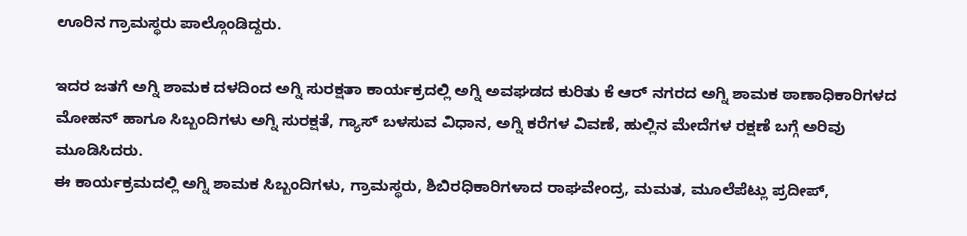ಊರಿನ ಗ್ರಾಮಸ್ಥರು ಪಾಲ್ಗೊಂಡಿದ್ದರು.

ಇದರ ಜತಗೆ ಅಗ್ನಿ ಶಾಮಕ ದಳದಿಂದ ಅಗ್ನಿ ಸುರಕ್ಷತಾ ಕಾರ್ಯಕ್ರದಲ್ಲಿ ಅಗ್ನಿ ಅವಘಡದ ಕುರಿತು ಕೆ ಆರ್ ನಗರದ ಅಗ್ನಿ ಶಾಮಕ ಠಾಣಾಧಿಕಾರಿಗಳದ ಮೋಹನ್ ಹಾಗೂ ಸಿಬ್ಬಂದಿಗಳು ಅಗ್ನಿ ಸುರಕ್ಷತೆ, ಗ್ಯಾಸ್ ಬಳಸುವ ವಿಧಾನ, ಅಗ್ನಿ ಕರೆಗಳ ವಿವಣೆ, ಹುಲ್ಲಿನ ಮೇದೆಗಳ ರಕ್ಷಣೆ ಬಗ್ಗೆ ಅರಿವು ಮೂಡಿಸಿದರು.
ಈ ಕಾರ್ಯಕ್ರಮದಲ್ಲಿ ಅಗ್ನಿ ಶಾಮಕ ಸಿಬ್ಬಂದಿಗಳು, ಗ್ರಾಮಸ್ಥರು, ಶಿಬಿರಧಿಕಾರಿಗಳಾದ ರಾಘವೇಂದ್ರ, ಮಮತ, ಮೂಲೆಪೆಟ್ಲು ಪ್ರದೀಪ್,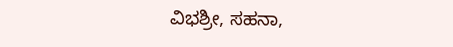ವಿಭಶ್ರೀ, ಸಹನಾ,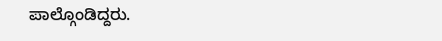ಪಾಲ್ಗೊಂಡಿದ್ದರು.